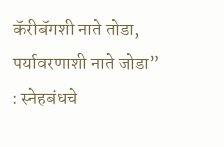कॅरीबॅगशी नाते तोडा, पर्यावरणाशी नाते जोडा” : स्नेहबंधचे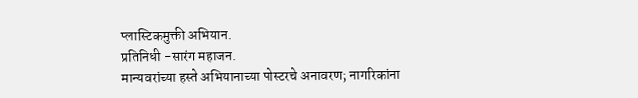प्लास्टिकमुक्ती अभियान.
प्रतिनिधी -सारंग महाजन.
मान्यवरांच्या हस्ते अभियानाच्या पोस्टरचे अनावरण; नागरिकांना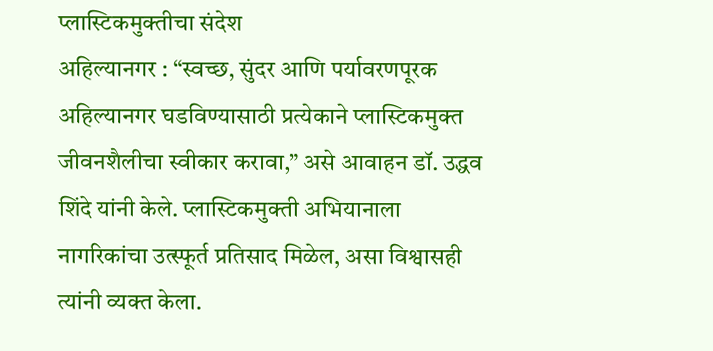प्लास्टिकमुक्तीचा संदेश
अहिल्यानगर : “स्वच्छ, सुंदर आणि पर्यावरणपूरक अहिल्यानगर घडविण्यासाठी प्रत्येकाने प्लास्टिकमुक्त जीवनशैलीचा स्वीकार करावा,” असे आवाहन डॉ. उद्धव शिंदे यांनी केले. प्लास्टिकमुक्ती अभियानाला नागरिकांचा उत्स्फूर्त प्रतिसाद मिळेल, असा विश्वासही त्यांनी व्यक्त केला.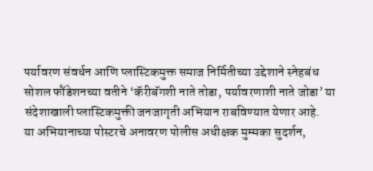पर्यावरण संवर्धन आणि प्लास्टिकमुक्त समाज निर्मितीच्या उद्देशाने स्नेहबंध सोशल फौंडेशनच्या वतीने ‘कॅरीबॅगशी नाते तोडा, पर्यावरणाशी नाते जोडा’ या संदेशाखाली प्लास्टिकमुक्ती जनजागृती अभियान राबविण्यात येणार आहे.
या अभियानाच्या पोस्टरचे अनावरण पोलीस अधीक्षक मुम्मका सुदर्शन,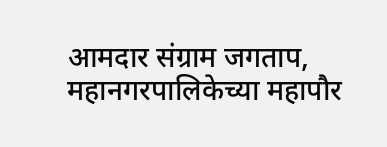आमदार संग्राम जगताप, महानगरपालिकेच्या महापौर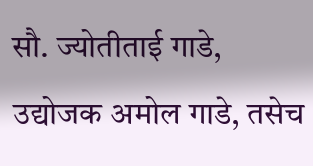सौ. ज्योतीताई गाडे, उद्योजक अमोल गाडे, तसेच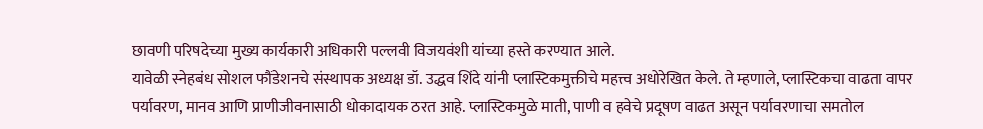छावणी परिषदेच्या मुख्य कार्यकारी अधिकारी पल्लवी विजयवंशी यांच्या हस्ते करण्यात आले.
यावेळी स्नेहबंध सोशल फौंडेशनचे संस्थापक अध्यक्ष डॉ. उद्धव शिंदे यांनी प्लास्टिकमुक्तीचे महत्त्व अधोरेखित केले. ते म्हणाले, प्लास्टिकचा वाढता वापर पर्यावरण, मानव आणि प्राणीजीवनासाठी धोकादायक ठरत आहे. प्लास्टिकमुळे माती, पाणी व हवेचे प्रदूषण वाढत असून पर्यावरणाचा समतोल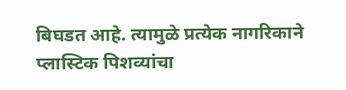बिघडत आहे. त्यामुळे प्रत्येक नागरिकाने प्लास्टिक पिशव्यांचा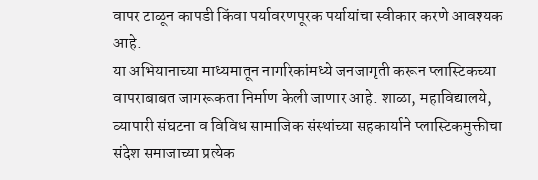वापर टाळून कापडी किंवा पर्यावरणपूरक पर्यायांचा स्वीकार करणे आवश्यक आहे.
या अभियानाच्या माध्यमातून नागरिकांमध्ये जनजागृती करून प्लास्टिकच्या वापराबाबत जागरूकता निर्माण केली जाणार आहे. शाळा, महाविद्यालये, व्यापारी संघटना व विविध सामाजिक संस्थांच्या सहकार्याने प्लास्टिकमुक्तीचा संदेश समाजाच्या प्रत्येक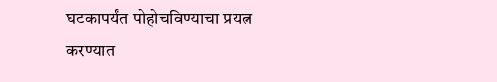घटकापर्यंत पोहोचविण्याचा प्रयत्न करण्यात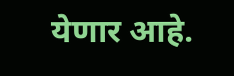येणार आहे.